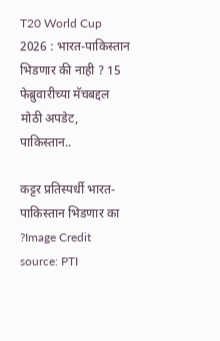T20 World Cup 2026 : भारत-पाकिस्तान भिडणार की नाही ? 15 फेब्रुवारीच्या मॅचबद्दल मोठी अपडेट, पाकिस्तान..

कट्टर प्रतिस्पर्धी भारत-पाकिस्तान भिडणार का ?Image Credit source: PTI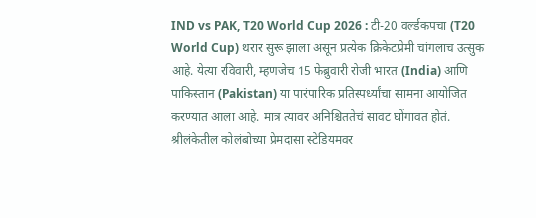IND vs PAK, T20 World Cup 2026 : टी-20 वर्ल्डकपचा (T20 World Cup) थरार सुरू झाला असून प्रत्येक क्रिकेटप्रेमी चांगलाच उत्सुक आहे. येत्या रविवारी, म्हणजेच 15 फेब्रुवारी रोजी भारत (India) आणि पाकिस्तान (Pakistan) या पारंपारिक प्रतिस्पर्ध्यांचा सामना आयोजित करण्यात आला आहे. मात्र त्यावर अनिश्चिततेचं सावट घोंगावत होतं. श्रीलंकेतील कोलंबोच्या प्रेमदासा स्टेडियमवर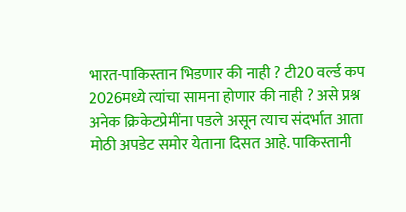भारत-पाकिस्तान भिडणार की नाही ? टी20 वर्ल्ड कप 2026मध्ये त्यांचा सामना होणार की नाही ? असे प्रश्न अनेक क्रिकेटप्रेमींना पडले असून त्याच संदर्भात आता मोठी अपडेट समोर येताना दिसत आहे. पाकिस्तानी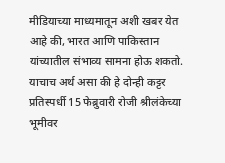मीडियाच्या माध्यमातून अशी खबर येत आहे की, भारत आणि पाकिस्तान यांच्यातील संभाव्य सामना होऊ शकतो. याचाच अर्थ असा की हे दोन्ही कट्टर प्रतिस्पर्धी 15 फेब्रुवारी रोजी श्रीलंकेच्या भूमीवर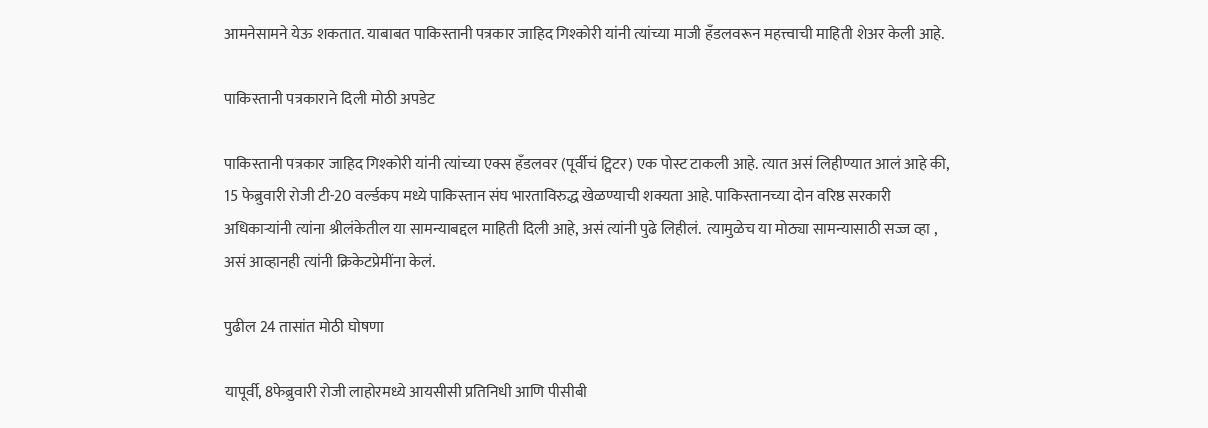आमनेसामने येऊ शकतात. याबाबत पाकिस्तानी पत्रकार जाहिद गिश्कोरी यांनी त्यांच्या माजी हँडलवरून महत्त्वाची माहिती शेअर केली आहे.

पाकिस्तानी पत्रकाराने दिली मोठी अपडेट

पाकिस्तानी पत्रकार जाहिद गिश्कोरी यांनी त्यांच्या एक्स हँडलवर (पूर्वीचं ट्विटर) एक पोस्ट टाकली आहे. त्यात असं लिहीण्यात आलं आहे की, 15 फेब्रुवारी रोजी टी-20 वर्ल्डकप मध्ये पाकिस्तान संघ भारताविरुद्ध खेळण्याची शक्यता आहे. पाकिस्तानच्या दोन वरिष्ठ सरकारी अधिकाऱ्यांनी त्यांना श्रीलंकेतील या सामन्याबद्दल माहिती दिली आहे, असं त्यांनी पुढे लिहीलं.  त्यामुळेच या मोठ्या सामन्यासाठी सज्ज व्हा , असं आव्हानही त्यांनी क्रिकेटप्रेमींना केलं.

पुढील 24 तासांत मोठी घोषणा

यापूर्वी, 8फेब्रुवारी रोजी लाहोरमध्ये आयसीसी प्रतिनिधी आणि पीसीबी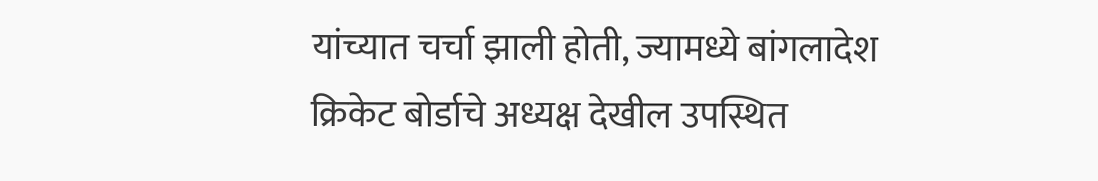यांच्यात चर्चा झाली होती, ज्यामध्ये बांगलादेश क्रिकेट बोर्डाचे अध्यक्ष देखील उपस्थित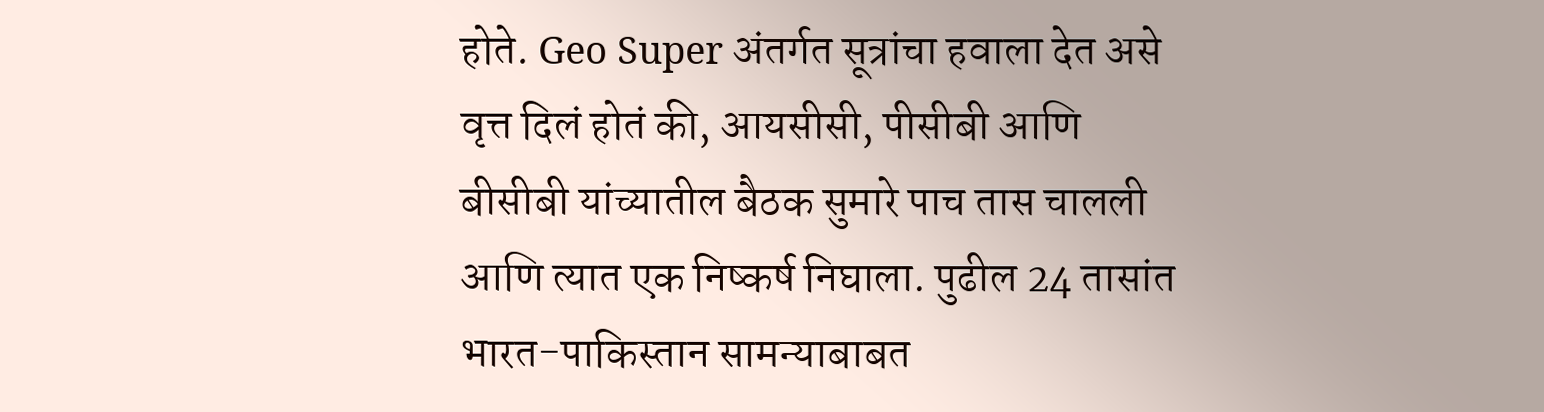होते. Geo Super अंतर्गत सूत्रांचा हवाला देत असे वृत्त दिलं होतं की, आयसीसी, पीसीबी आणि बीसीबी यांच्यातील बैठक सुमारे पाच तास चालली आणि त्यात एक निष्कर्ष निघाला. पुढील 24 तासांत भारत-पाकिस्तान सामन्याबाबत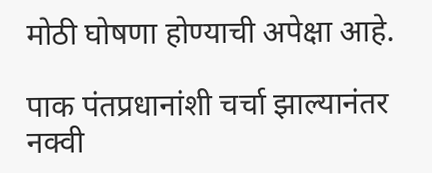मोठी घोषणा होण्याची अपेक्षा आहे.

पाक पंतप्रधानांशी चर्चा झाल्यानंतर नक्वी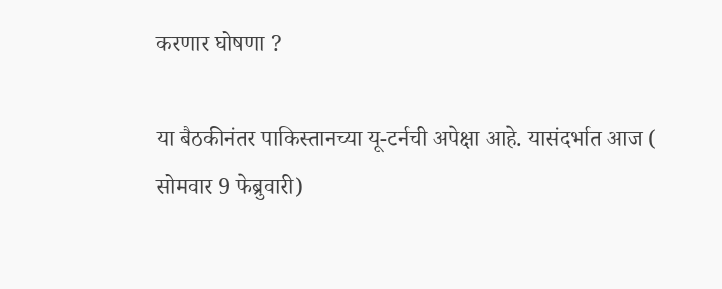करणार घोषणा ?

या बैठकीनंतर पाकिस्तानच्या यू-टर्नची अपेक्षा आहे. यासंदर्भात आज ( सोमवार 9 फेब्रुवारी)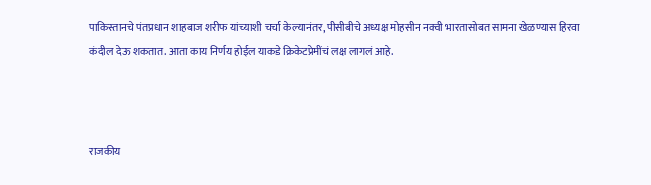पाकिस्तानचे पंतप्रधान शाहबाज शरीफ यांच्याशी चर्चा केल्यानंतर, पीसीबीचे अध्यक्ष मोहसीन नक्वी भारतासोबत सामना खेळण्यास हिरवा कंदील देऊ शकतात. आता काय निर्णय होईल याकडे क्रिकेटप्रेमींचं लक्ष लागलं आहे.



राजकीय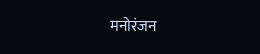मनोरंजन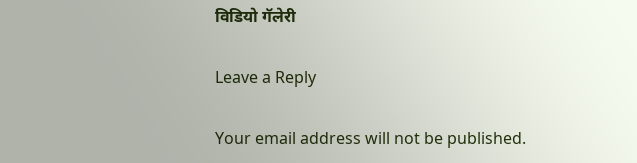विडियो गॅलेरी

Leave a Reply

Your email address will not be published.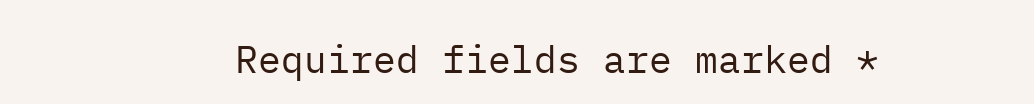Required fields are marked *